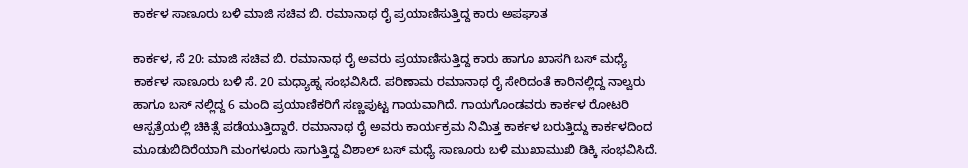ಕಾರ್ಕಳ ಸಾಣೂರು ಬಳಿ ಮಾಜಿ ಸಚಿವ ಬಿ. ರಮಾನಾಥ ರೈ ಪ್ರಯಾಣಿಸುತ್ತಿದ್ದ ಕಾರು ಅಪಘಾತ

ಕಾರ್ಕಳ, ಸೆ 20: ಮಾಜಿ ಸಚಿವ ಬಿ. ರಮಾನಾಥ ರೈ ಅವರು ಪ್ರಯಾಣಿಸುತ್ತಿದ್ದ ಕಾರು ಹಾಗೂ ಖಾಸಗಿ ಬಸ್ ಮಧ್ಯೆ ಕಾರ್ಕಳ ಸಾಣೂರು ಬಳಿ ಸೆ. 20 ಮಧ್ಯಾಹ್ನ ಸಂಭವಿಸಿದೆ. ಪರಿಣಾಮ ರಮಾನಾಥ ರೈ ಸೇರಿದಂತೆ ಕಾರಿನಲ್ಲಿದ್ದ ನಾಲ್ವರು ಹಾಗೂ ಬಸ್ ನಲ್ಲಿದ್ದ 6 ಮಂದಿ ಪ್ರಯಾಣಿಕರಿಗೆ ಸಣ್ಣಪುಟ್ಟ ಗಾಯವಾಗಿದೆ. ಗಾಯಗೊಂಡವರು ಕಾರ್ಕಳ ರೋಟರಿ ಆಸ್ಪತ್ರೆಯಲ್ಲಿ ಚಿಕಿತ್ಸೆ ಪಡೆಯುತ್ತಿದ್ದಾರೆ. ರಮಾನಾಥ ರೈ ಅವರು ಕಾರ್ಯಕ್ರಮ ನಿಮಿತ್ತ ಕಾರ್ಕಳ ಬರುತ್ತಿದ್ದು ಕಾರ್ಕಳದಿಂದ ಮೂಡುಬಿದಿರೆಯಾಗಿ ಮಂಗಳೂರು ಸಾಗುತ್ತಿದ್ದ ವಿಶಾಲ್ ಬಸ್‌ ಮಧ್ಯೆ ಸಾಣೂರು ಬಳಿ ಮುಖಾಮುಖಿ ಡಿಕ್ಕಿ ಸಂಭವಿಸಿದೆ.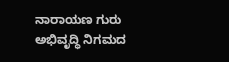ನಾರಾಯಣ ಗುರು ಅಭಿವೃದ್ಧಿ ನಿಗಮದ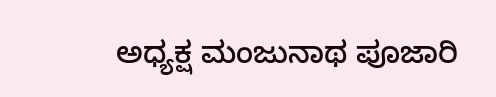ಅಧ್ಯಕ್ಷ ಮಂಜುನಾಥ ಪೂಜಾರಿ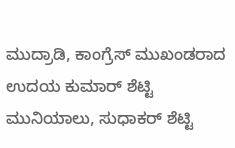ಮುದ್ರಾಡಿ, ಕಾಂಗ್ರೆಸ್ ಮುಖಂಡರಾದ ಉದಯ ಕುಮಾ‌ರ್ ಶೆಟ್ಟಿ ಮುನಿಯಾಲು, ಸುಧಾಕರ್ ಶೆಟ್ಟಿ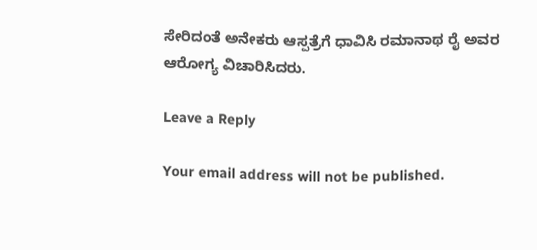ಸೇರಿದಂತೆ ಅನೇಕರು ಆಸ್ಪತ್ರೆಗೆ ಧಾವಿಸಿ ರಮಾನಾಥ ರೈ ಅವರ ಆರೋಗ್ಯ ವಿಚಾರಿಸಿದರು.

Leave a Reply

Your email address will not be published.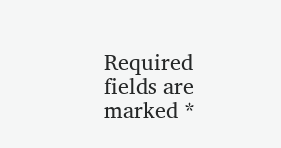Required fields are marked *